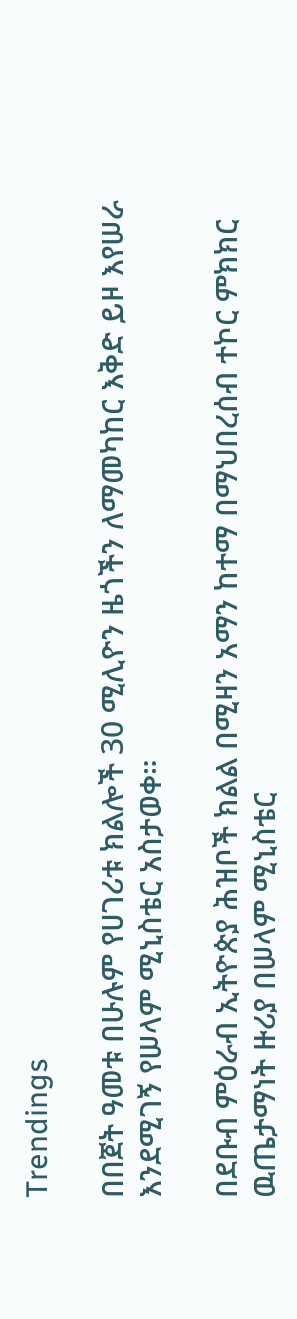Trendings

በበጀት ዓመቱ በሁሉም የሀገሪቱ ክልሎች 30 ሚሊዮን ዜጎችን ለማመካከር እቅድ ይዞ እየሠራ እንደሚገኝ የሠላም ሚኒስቴር አስታወቀ።

በደቡብ ምዕራብ ኢትዮጵያ ሕዝቦች ክልል በሚዛን አማን ከተማ በማህበረሰብ ተኮር ምክክር ዉጤታማነት ዙሪያ በሠላም ሚኒስቴር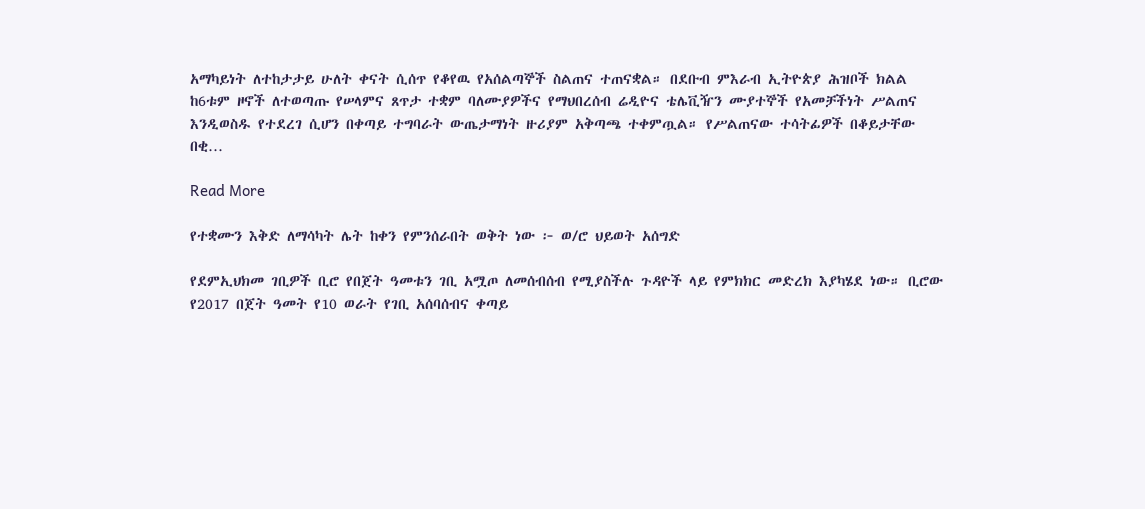አማካይነት ለተከታታይ ሁለት ቀናት ሲሰጥ የቆየዉ የአሰልጣኞች ስልጠና ተጠናቋል። በደቡብ ምእራብ ኢትዮጵያ ሕዝቦች ክልል ከ6ቱም ዞኖች ለተወጣጡ የሠላምና ጸጥታ ተቋም ባለሙያዎችና የማህበረሰብ ሬዲዮና ቴሌቪዥን ሙያተኞች የአመቻችነት ሥልጠና እንዲወስዱ የተደረገ ሲሆን በቀጣይ ተግባራት ውጤታማነት ዙሪያም አቅጣጫ ተቀምጧል። የሥልጠናው ተሳትፊዎች በቆይታቸው በቂ…

Read More

የተቋሙን እቅድ ለማሳካት ሌት ከቀን የምንሰራበት ወቅት ነው ፦ ወ/ሮ ህይወት አሰግድ

የደምኢህክመ ገቢዎች ቢሮ የበጀት ዓመቱን ገቢ አሟጦ ለመሰብሰብ የሚያስችሉ ጉዳዮች ላይ የምክክር መድረክ እያካሄደ ነው። ቢሮው የ2017 በጀት ዓመት የ10 ወራት የገቢ አሰባሰብና ቀጣይ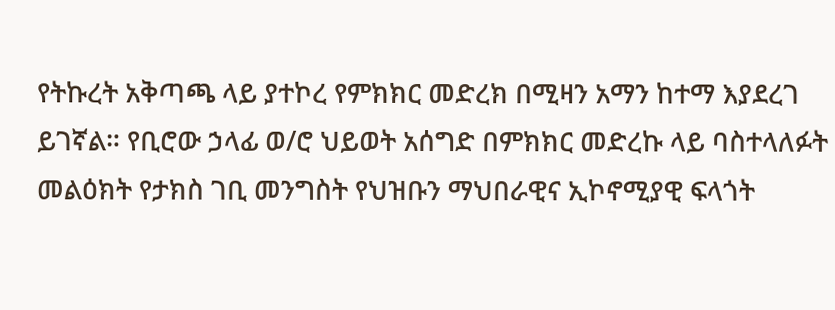የትኩረት አቅጣጫ ላይ ያተኮረ የምክክር መድረክ በሚዛን አማን ከተማ እያደረገ ይገኛል። የቢሮው ኃላፊ ወ/ሮ ህይወት አሰግድ በምክክር መድረኩ ላይ ባስተላለፉት መልዕክት የታክስ ገቢ መንግስት የህዝቡን ማህበራዊና ኢኮኖሚያዊ ፍላጎት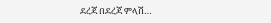ደረጃ በደረጃ ምላሽ…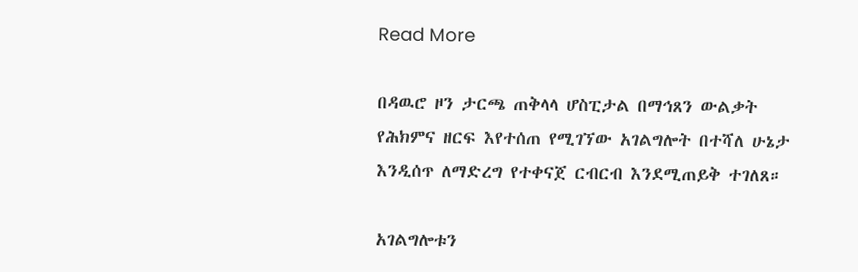Read More

በዳዉሮ ዞን ታርጫ ጠቅላላ ሆስፒታል በማኅጸን ውልቃት የሕክምና ዘርፍ እየተሰጠ የሚገኘው አገልግሎት በተሻለ ሁኔታ እንዲሰጥ ለማድረግ የተቀናጀ ርብርብ እንደሚጠይቅ ተገለጸ።

አገልግሎቱን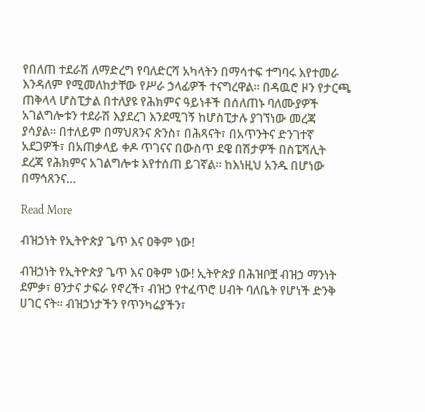የበለጠ ተደራሽ ለማድረግ የባለድርሻ አካላትን በማሳተፍ ተግባሩ እየተመራ እንዳለም የሚመለከታቸው የሥራ ኃላፊዎች ተናግረዋል። በዳዉሮ ዞን የታርጫ ጠቅላላ ሆስፒታል በተለያዩ የሕክምና ዓይነቶች በሰለጠኑ ባለሙያዎች አገልግሎቱን ተደራሽ እያደረገ እንደሚገኝ ከሆስፒታሉ ያገኘነው መረጃ ያሳያል። በተለይም በማህጸንና ጽንስ፣ በሕጻናት፣ በአጥንትና ድንገተኛ አደጋዎች፣ በአጠቃላይ ቀዶ ጥገናና በውስጥ ደዌ በሽታዎች በስፔሻሊት ደረጃ የሕክምና አገልግሎቱ እየተሰጠ ይገኛል። ከእነዚህ አንዱ በሆነው በማኅጸንና…

Read More

ብዝኃነት የኢትዮጵያ ጌጥ እና ዐቅም ነው!

ብዝኃነት የኢትዮጵያ ጌጥ እና ዐቅም ነው! ኢትዮጵያ በሕዝቦቿ ብዝኃ ማንነት ደምቃ፣ ፀንታና ታፍራ የኖረች፣ ብዝኃ የተፈጥሮ ሀብት ባለቤት የሆነች ድንቅ ሀገር ናት፡፡ ብዝኃነታችን የጥንካሬያችን፣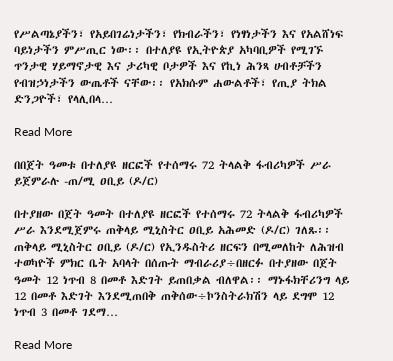የሥልጣኔያችን፣ የአይበገሬነታችን፣ የክብራችን፣ የነፃነታችን እና የአልሸነፍ ባይነታችን ምሥጢር ነው፡፡ በተለያዩ የኢትዮጵያ አካባቢዎች የሚገኙ ጥንታዊ ሃይማኖታዊ እና ታሪካዊ ቦታዎች እና የኪነ ሕንጻ ሀብቶቻችን የብዝኃነታችን ውጤቶች ናቸው፡፡ የአክሱም ሐውልቶች፣ የጢያ ትክል ድንጋዮች፣ የላሊበላ…

Read More

በበጀት ዓመቱ በተለያዩ ዘርፎች የተሰማሩ 72 ትላልቅ ፋብሪካዎች ሥራ ይጀምራሉ -ጠ/ሚ ዐቢይ (ዶ/ር)

በተያዘው በጀት ዓመት በተለያዩ ዘርፎች የተሰማሩ 72 ትላልቅ ፋብሪካዎች ሥራ እንደሚጀምሩ ጠቅላይ ሚኒስትር ዐቢይ አሕመድ (ዶ/ር) ገለጹ፡፡ ጠቅላይ ሚኒስትር ዐቢይ (ዶ/ር) የኢንዱስትሪ ዘርፍን በሚመለከት ለሕዝብ ተወካዮች ምክር ቤት አባላት በሰጡት ማብራሪያ÷በዘርፉ በተያዘው በጀት ዓመት 12 ነጥብ 8 በመቶ እድገት ይጠበቃል ብለዋል፡፡ ማኑፋክቸሪንግ ላይ 12 በመቶ እድገት እንደሚጠበቅ ጠቅሰው÷ኮንስትራክሽን ላይ ደግሞ 12 ነጥብ 3 በመቶ ገደማ…

Read More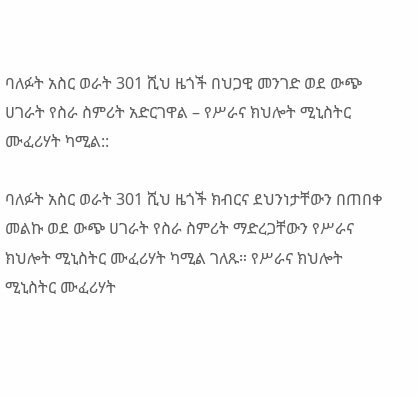ባለፉት አስር ወራት 301 ሺህ ዜጎች በህጋዊ መንገድ ወደ ውጭ ሀገራት የስራ ስምሪት አድርገዋል – የሥራና ክህሎት ሚኒስትር ሙፈሪሃት ካሚል::

ባለፉት አስር ወራት 301 ሺህ ዜጎች ክብርና ደህንነታቸውን በጠበቀ መልኩ ወደ ውጭ ሀገራት የስራ ስምሪት ማድረጋቸውን የሥራና ክህሎት ሚኒስትር ሙፈሪሃት ካሚል ገለጹ። የሥራና ክህሎት ሚኒስትር ሙፈሪሃት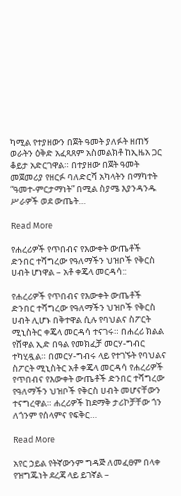ካሚል የተያዘውን በጀት ዓመት ያለፉት ዘጠኝ ወራትን ዕቅድ አፈጻጸም አስመልክቶ ከኢዜአ ጋር ቆይታ አድርገዋል። በተያዘው በጀት ዓመት መጀመሪያ የዘርፉ ባለድርሻ አካላትን በማካተት “ዓመተ-ምርታማነት” በሚል ስያሜ እያንዳንዱ ሥራዎች ወደ ውጤት…

Read More

የሐረሪዎች የጥበብና የእውቀት ውጤቶች ድንበር ተሻግረው የዓለማችን ህዝቦች የቅርስ ሀብት ሆነዋል – አቶ ቀጄላ መርዳሳ::

የሐረሪዎች የጥበብና የእውቀት ውጤቶች ድንበር ተሻግረው የዓለማችን ህዝቦች የቅርስ ሀብት ሊሆኑ በቅተዋል ሲሉ የባህልና ስፖርት ሚኒስትር ቀጄላ መርዳሳ ተናገሩ። በሐረሪ ክልል የሸዋል ኢድ በዓል የመክፈቻ መርሃ-ግብር ተካሂዷል። በመርሃ-ግብሩ ላይ የተገኙት የባህልና ስፖርት ሚኒስትር አቶ ቀጄላ መርዳሳ የሐረሪዎች የጥበብና የእውቀት ውጤቶች ድንበር ተሻግረው የዓለማችን ህዝቦች የቅርስ ሀብት መሆናቸውን ተናግረዋል። ሐረሪዎች ከደማቅ ታሪኮቻቸው ጎን ለጎንም የሰላምና የፍቅር…

Read More

አየር ኃይል የትኛውንም ግዳጅ ለመፈፀም በላቀ የዝግጁነት ደረጃ ላይ ይገኛል –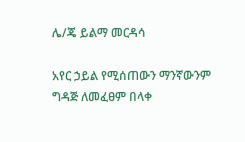ሌ/ጄ ይልማ መርዳሳ

አየር ኃይል የሚሰጠውን ማንኛውንም ግዳጅ ለመፈፀም በላቀ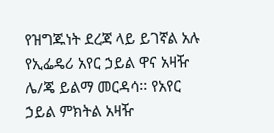የዝግጁነት ደረጃ ላይ ይገኛል አሉ የኢፌዴሪ አየር ኃይል ዋና አዛዥ ሌ/ጄ ይልማ መርዳሳ፡፡ የአየር ኃይል ምክትል አዛዥ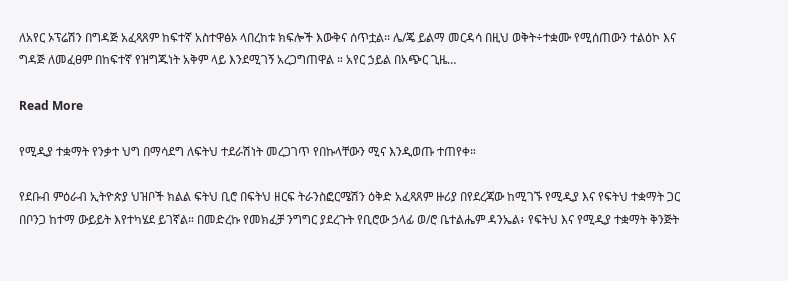ለአየር ኦፕሬሽን በግዳጅ አፈጻጸም ከፍተኛ አስተዋፅኦ ላበረከቱ ክፍሎች እውቅና ሰጥቷል፡፡ ሌ/ጄ ይልማ መርዳሳ በዚህ ወቅት÷ተቋሙ የሚሰጠውን ተልዕኮ እና ግዳጅ ለመፈፀም በከፍተኛ የዝግጁነት አቅም ላይ እንደሚገኝ አረጋግጠዋል ። አየር ኃይል በአጭር ጊዜ…

Read More

የሚዲያ ተቋማት የንቃተ ህግ በማሳደግ ለፍትህ ተደራሽነት መረጋገጥ የበኩላቸውን ሚና እንዲወጡ ተጠየቀ።

የደቡብ ምዕራብ ኢትዮጵያ ህዝቦች ክልል ፍትህ ቢሮ በፍትህ ዘርፍ ትራንስፎርሜሽን ዕቅድ አፈጻጸም ዙሪያ በየደረጃው ከሚገኙ የሚዲያ እና የፍትህ ተቋማት ጋር በቦንጋ ከተማ ውይይት እየተካሄደ ይገኛል። በመድረኩ የመክፈቻ ንግግር ያደረጉት የቢሮው ኃላፊ ወ/ሮ ቤተልሔም ዳንኤል፥ የፍትህ እና የሚዲያ ተቋማት ቅንጅት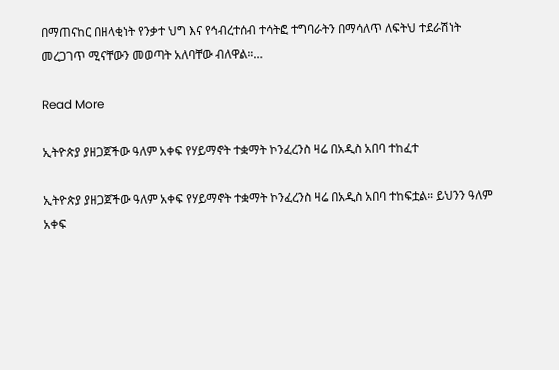በማጠናከር በዘላቂነት የንቃተ ህግ እና የኅብረተሰብ ተሳትፎ ተግባራትን በማሳለጥ ለፍትህ ተደራሽነት መረጋገጥ ሚናቸውን መወጣት አለባቸው ብለዋል።…

Read More

ኢትዮጵያ ያዘጋጀችው ዓለም አቀፍ የሃይማኖት ተቋማት ኮንፈረንስ ዛሬ በአዲስ አበባ ተከፈተ

ኢትዮጵያ ያዘጋጀችው ዓለም አቀፍ የሃይማኖት ተቋማት ኮንፈረንስ ዛሬ በአዲስ አበባ ተከፍቷል። ይህንን ዓለም አቀፍ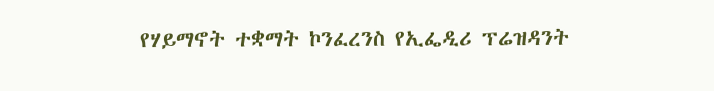የሃይማኖት ተቋማት ኮንፈረንስ የኢፌዲሪ ፕሬዝዳንት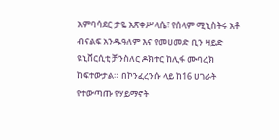አምባሳደር ታዬ አጽቀሥላሴ፣ የሰላም ሚኒስትሩ አቶ ብናልፍ አንዱዓለም እና የመሀመድ ቢን ዛይድ ዩኒቨርሲቲ ቻንስለር ዶክተር ከሊፋ ሙባረክ ከፍተውታል። በኮንፈረንሱ ላይ ከ16 ሀገራት የተውጣጡ የሃይማኖት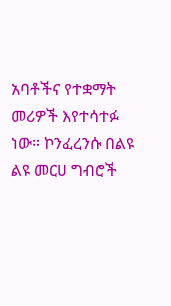አባቶችና የተቋማት መሪዎች እየተሳተፉ ነው። ኮንፈረንሱ በልዩ ልዩ መርሀ ግብሮች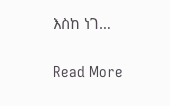እስከ ነገ…

Read More